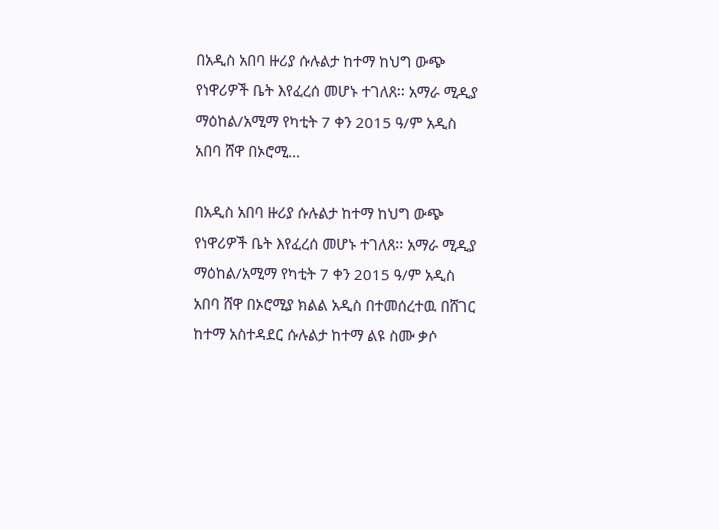በአዲስ አበባ ዙሪያ ሱሉልታ ከተማ ከህግ ውጭ የነዋሪዎች ቤት እየፈረሰ መሆኑ ተገለጸ፡፡ አማራ ሚዲያ ማዕከል/አሚማ የካቲት 7 ቀን 2015 ዓ/ም አዲስ አበባ ሸዋ በኦሮሚ…

በአዲስ አበባ ዙሪያ ሱሉልታ ከተማ ከህግ ውጭ የነዋሪዎች ቤት እየፈረሰ መሆኑ ተገለጸ፡፡ አማራ ሚዲያ ማዕከል/አሚማ የካቲት 7 ቀን 2015 ዓ/ም አዲስ አበባ ሸዋ በኦሮሚያ ክልል አዲስ በተመሰረተዉ በሸገር ከተማ አስተዳደር ሱሉልታ ከተማ ልዩ ስሙ ቃሶ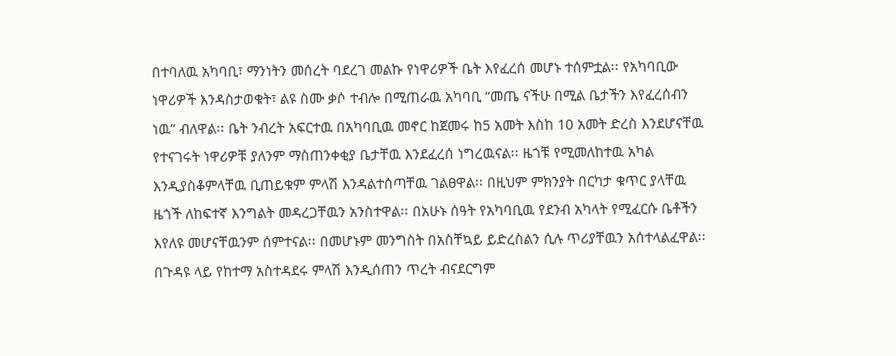በተባለዉ አካባቢ፣ ማንነትን መሰረት ባደረገ መልኩ የነዋሪዎች ቤት እየፈረሰ መሆኑ ተሰምቷል፡፡ የአካባቢው ነዋሪዎች እንዳስታወቁት፣ ልዩ ስሙ ቃሶ ተብሎ በሚጠራዉ አካባቢ “መጤ ናችሁ በሚል ቤታችን እየፈረሰብን ነዉ” ብለዋል፡፡ ቤት ንብረት አፍርተዉ በአካባቢዉ መኖር ከጀመሩ ከ5 አመት እስከ 10 አመት ድረስ እንደሆናቸዉ የተናገሩት ነዋሪዎቹ ያለንም ማስጠንቀቂያ ቤታቸዉ እንደፈረሰ ነግረዉናል፡፡ ዜጎቹ የሚመለከተዉ አካል እንዲያስቆምላቸዉ ቢጠይቁም ምላሽ እንዳልተሰጣቸዉ ገልፀዋል፡፡ በዚህም ምክንያት በርካታ ቁጥር ያላቸዉ ዜጎች ለከፍተኛ እንግልት መዳረጋቸዉን አንስተዋል፡፡ በአሁኑ ሰዓት የአካባቢዉ የደንብ አካላት የሚፈርሱ ቤቶችን እየለዩ መሆናቸዉንም ሰምተናል፡፡ በመሆኑም መንግስት በአስቸኳይ ይድረስልን ሲሉ ጥሪያቸዉን አሰተላልፈዋል፡፡ በጉዳዩ ላይ የከተማ አስተዳደሩ ምላሽ እንዲሰጠን ጥረት ብናደርግም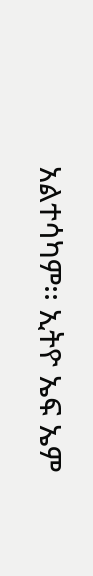አልተሳካም፡፡ ኢትዮ ኤፍ ኤም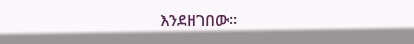እንደዘገበው።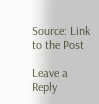Source: Link to the Post

Leave a Reply